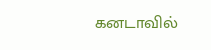கனடாவில்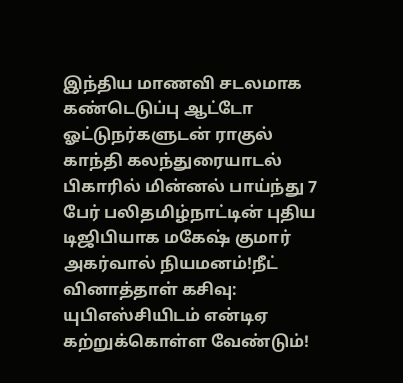இந்திய மாணவி சடலமாக கண்டெடுப்பு ஆட்டோ ஓட்டுநர்களுடன் ராகுல் காந்தி கலந்துரையாடல் பிகாரில் மின்னல் பாய்ந்து 7 பேர் பலிதமிழ்நாட்டின் புதிய டிஜிபியாக மகேஷ் குமார் அகர்வால் நியமனம்!நீட் வினாத்தாள் கசிவு: யுபிஎஸ்சியிடம் என்டிஏ கற்றுக்கொள்ள வேண்டும்!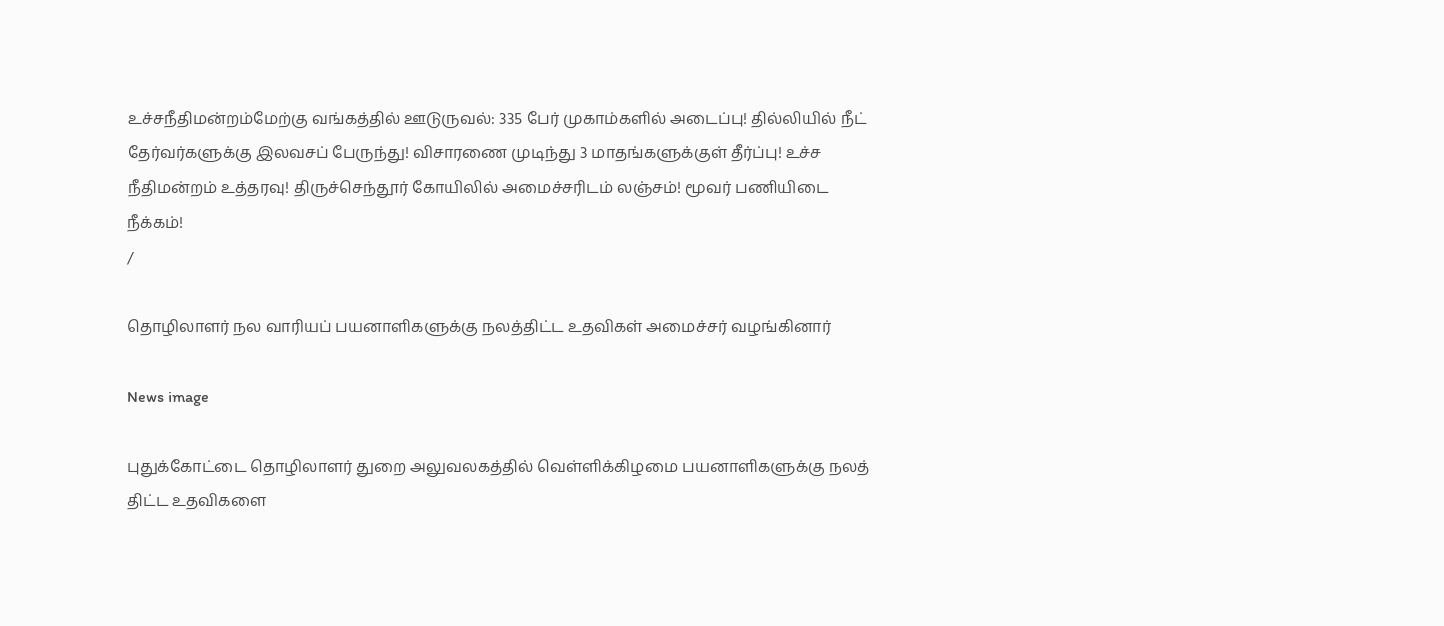உச்சநீதிமன்றம்மேற்கு வங்கத்தில் ஊடுருவல்: 335 பேர் முகாம்களில் அடைப்பு! தில்லியில் நீட் தேர்வர்களுக்கு இலவசப் பேருந்து! விசாரணை முடிந்து 3 மாதங்களுக்குள் தீர்ப்பு! உச்ச நீதிமன்றம் உத்தரவு! திருச்செந்தூர் கோயிலில் அமைச்சரிடம் லஞ்சம்! மூவர் பணியிடை நீக்கம்!
/

தொழிலாளர் நல வாரியப் பயனாளிகளுக்கு நலத்திட்ட உதவிகள் அமைச்சர் வழங்கினார்

News image

புதுக்கோட்டை தொழிலாளர் துறை அலுவலகத்தில் வெள்ளிக்கிழமை பயனாளிகளுக்கு நலத் திட்ட உதவிகளை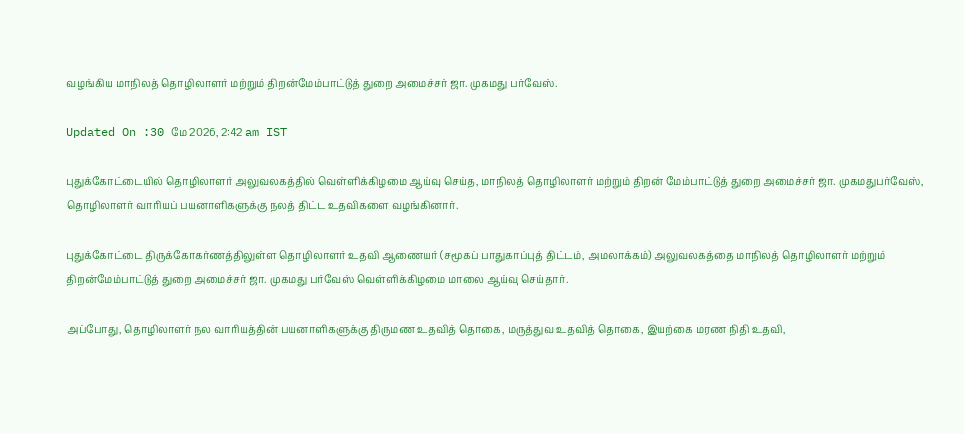வழங்கிய மாநிலத் தொழிலாளர் மற்றும் திறன்மேம்பாட்டுத் துறை அமைச்சர் ஜா. முகமது பர்வேஸ்.

Updated On :30 மே 2026, 2:42 am IST

புதுக்கோட்டையில் தொழிலாளர் அலுவலகத்தில் வெள்ளிக்கிழமை ஆய்வு செய்த, மாநிலத் தொழிலாளர் மற்றும் திறன் மேம்பாட்டுத் துறை அமைச்சர் ஜா. முகமதுபர்வேஸ், தொழிலாளர் வாரியப் பயனாளிகளுக்கு நலத் திட்ட உதவிகளை வழங்கினார்.

புதுக்கோட்டை திருக்கோகர்ணத்திலுள்ள தொழிலாளர் உதவி ஆணையர் (சமூகப் பாதுகாப்புத் திட்டம், அமலாக்கம்) அலுவலகத்தை மாநிலத் தொழிலாளர் மற்றும் திறன்மேம்பாட்டுத் துறை அமைச்சர் ஜா. முகமது பர்வேஸ் வெள்ளிக்கிழமை மாலை ஆய்வு செய்தார்.

அப்போது, தொழிலாளர் நல வாரியத்தின் பயனாளிகளுக்கு திருமண உதவித் தொகை, மருத்துவ உதவித் தொகை, இயற்கை மரண நிதி உதவி,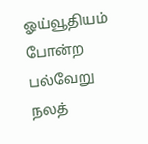ஓய்வூதியம் போன்ற பல்வேறு நலத்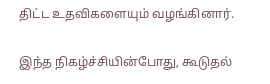திட்ட உதவிகளையும் வழங்கினார்.

இந்த நிகழ்ச்சியின்போது, கூடுதல்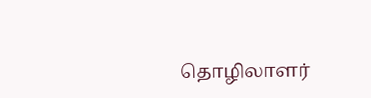தொழிலாளர்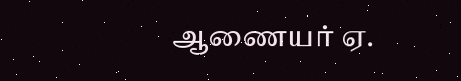ஆணையர் ஏ.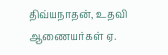திவ்யநாதன், உதவி ஆணையர்கள் ஏ.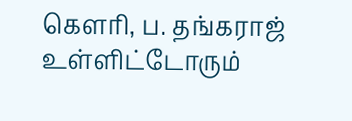கௌரி, ப. தங்கராஜ் உள்ளிட்டோரும்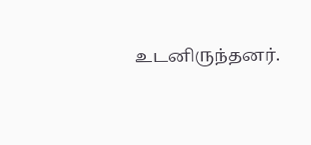உடனிருந்தனர்.